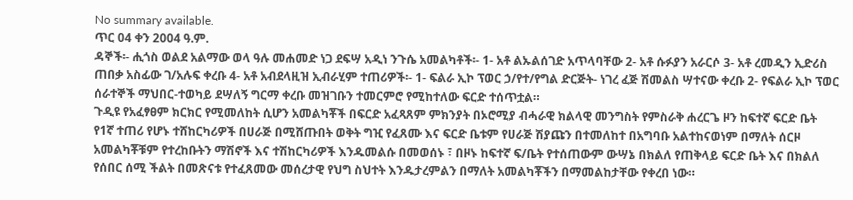No summary available.
ጥር 04 ቀን 2004 ዓ.ም.
ዳኞች፡- ሒጎስ ወልደ አልማው ወላ ዓሉ መሐመድ ነጋ ደፍሣ አዲነ ንጉሴ አመልካቶች፡- 1- አቶ ልኡልሰገድ አጥላባቸው 2- አቶ ሱፉያን አራርሶ 3- አቶ ረመዲን ኢድሪስ ጠበቃ አስፊው ገ/አሉፍ ቀረቡ 4- አቶ አብደላዚዝ ኢብራሂም ተጠሪዎች፡- 1- ፍልራ ኢኮ ፕወር ኃ/የተ/የግል ድርጅት- ነገረ ፈጅ ሽመልስ ሣተናው ቀረቡ 2- የፍልራ ኢኮ ፕወር ሰራተኞች ማህበር-ተወካይ ደሣለኝ ግርማ ቀረቡ መዝገቡን ተመርምሮ የሚከተለው ፍርድ ተሰጥቷል።
ጉዲዩ የአፈፃፀም ክርክር የሚመለከት ሲሆን አመልካቾች በፍርድ አፈጻጸም ምክንያት በኦሮሚያ ብሓራዊ ክልላዊ መንግስት የምስራቅ ሐረርጌ ዞን ከፍተኛ ፍርድ ቤት የ1ኛ ተጠሪ የሆኑ ተሸከርካሪዎች በሀራጅ በሚሸጡበት ወቅት ግዢ የፈጸሙ እና ፍርድ ቤቱም የሀራጅ ሽያጩን በተመለከተ በአግባቡ አልተከናወነም በማለት ሰርዞ አመልካቾቹም የተረከቡትን ማሽኖች እና ተሽከርካሪዎች እንዱመልሱ በመወሰኑ ፣ በዞኑ ከፍተኛ ፍ/ቤት የተሰጠውም ውሣኔ በክልለ የጠቅላይ ፍርድ ቤት እና በክልለ የሰበር ሰሚ ችልት በመጽናቱ የተፈጸመው መሰረታዊ የህግ ስህተት እንዱታረምልን በማለት አመልካቾችን በማመልከታቸው የቀረበ ነው።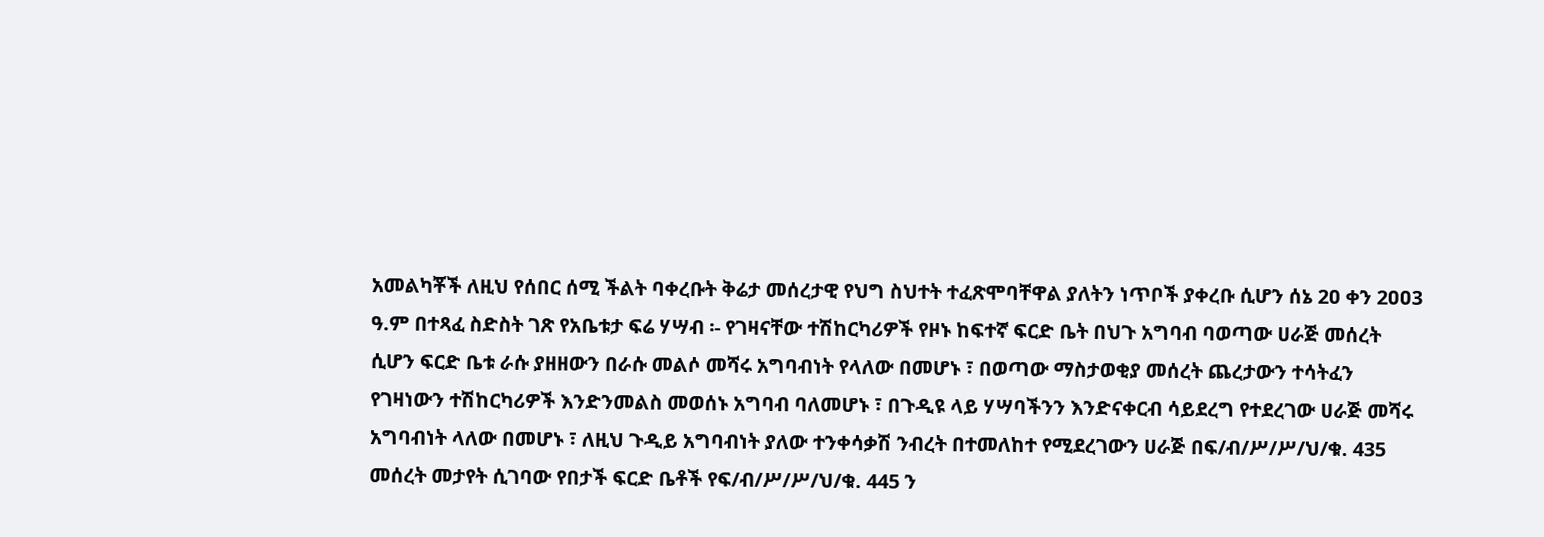አመልካቾች ለዚህ የሰበር ሰሚ ችልት ባቀረቡት ቅሬታ መሰረታዊ የህግ ስህተት ተፈጽሞባቸዋል ያለትን ነጥቦች ያቀረቡ ሲሆን ሰኔ 2ዐ ቀን 2ዐዐ3 ዓ.ም በተጻፈ ስድስት ገጽ የአቤቱታ ፍሬ ሃሣብ ፡- የገዛናቸው ተሽከርካሪዎች የዞኑ ከፍተኛ ፍርድ ቤት በህጉ አግባብ ባወጣው ሀራጅ መሰረት ሲሆን ፍርድ ቤቱ ራሱ ያዘዘውን በራሱ መልሶ መሻሩ አግባብነት የላለው በመሆኑ ፣ በወጣው ማስታወቂያ መሰረት ጨረታውን ተሳትፈን የገዛነውን ተሽከርካሪዎች እንድንመልስ መወሰኑ አግባብ ባለመሆኑ ፣ በጉዲዩ ላይ ሃሣባችንን እንድናቀርብ ሳይደረግ የተደረገው ሀራጅ መሻሩ አግባብነት ላለው በመሆኑ ፣ ለዚህ ጉዲይ አግባብነት ያለው ተንቀሳቃሽ ንብረት በተመለከተ የሚደረገውን ሀራጅ በፍ/ብ/ሥ/ሥ/ህ/ቁ. 435 መሰረት መታየት ሲገባው የበታች ፍርድ ቤቶች የፍ/ብ/ሥ/ሥ/ህ/ቁ. 445 ን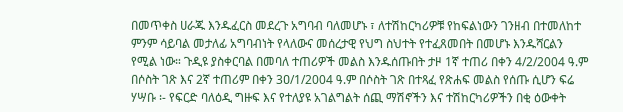በመጥቀስ ሀራጁ እንዱፈርስ መደረጉ አግባብ ባለመሆኑ ፣ ለተሽከርካሪዎቹ የከፍልነውን ገንዘብ በተመለከተ ምንም ሳይባል መታለፊ አግባብነት የላለውና መሰረታዊ የህግ ስህተት የተፈጸመበት በመሆኑ እንዱሻርልን የሚል ነው። ጉዲዩ ያስቀርባል በመባለ ተጠሪዎች መልስ እንዱሰጡበት ታዞ 1ኛ ተጠሪ በቀን 4/2/2004 ዓ.ም በሶስት ገጽ እና 2ኛ ተጠሪም በቀን 3ዐ/1/2004 ዓ.ም በሶስት ገጽ በተጻፈ የጽሐፍ መልስ የሰጡ ሲሆን ፍሬ ሃሣቡ ፡- የፍርድ ባለዕዲ ግዙፍ እና የተለያዩ አገልግልት ሰጪ ማሽኖችን እና ተሽከርካሪዎችን በቂ ዕውቀት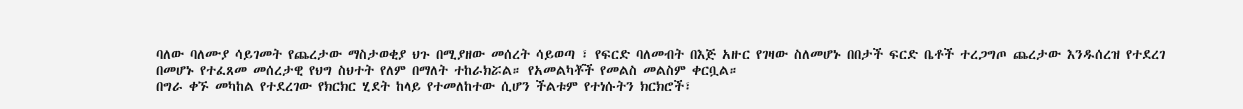ባለው ባለሙያ ሳይገመት የጨረታው ማስታወቂያ ህጉ በሚያዘው መሰረት ሳይወጣ ፣ የፍርድ ባለመብት በእጅ አዙር የገዛው ስለመሆኑ በበታች ፍርድ ቤቶች ተረጋግጦ ጨረታው እንዱሰረዝ የተደረገ በመሆኑ የተፈጸመ መሰረታዊ የህግ ስህተት የለም በማለት ተከራክሯል። የአመልካቾች የመልስ መልስም ቀርቧል።
በግራ ቀኙ መካከል የተደረገው የክርክር ሂደት ከላይ የተመለከተው ሲሆን ችልቱም የተነሱትን ክርክሮች፣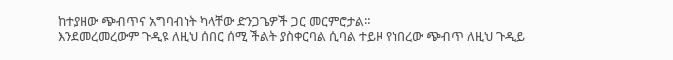ከተያዘው ጭብጥና አግባብነት ካላቸው ድንጋጌዎች ጋር መርምሮታል።
እንደመረመረውም ጉዲዩ ለዚህ ሰበር ሰሚ ችልት ያስቀርባል ሲባል ተይዞ የነበረው ጭብጥ ለዚህ ጉዲይ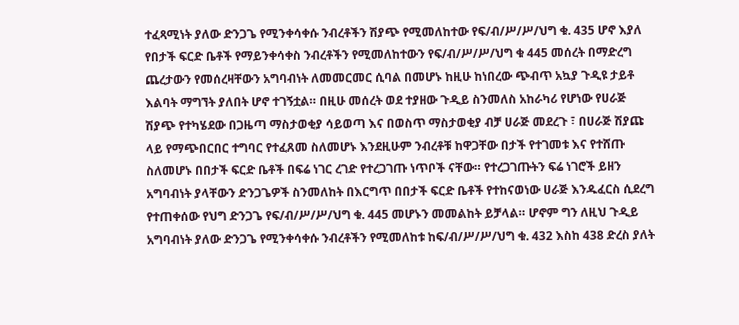ተፈጻሚነት ያለው ድንጋጌ የሚንቀሳቀሱ ንብረቶችን ሽያጭ የሚመለከተው የፍ/ብ/ሥ/ሥ/ህግ ቁ. 435 ሆኖ እያለ የበታች ፍርድ ቤቶች የማይንቀሳቀስ ንብረቶችን የሚመለከተውን የፍ/ብ/ሥ/ሥ/ህግ ቁ 445 መሰረት በማድረግ ጨረታውን የመሰረዛቸውን አግባብነት ለመመርመር ሲባል በመሆኑ ከዚሁ ከነበረው ጭብጥ አኳያ ጉዲዩ ታይቶ እልባት ማግኘት ያለበት ሆኖ ተገኝቷል። በዚሁ መሰረት ወደ ተያዘው ጉዲይ ስንመለስ አከራካሪ የሆነው የሀራጅ ሽያጭ የተካሄደው በጋዜጣ ማስታወቂያ ሳይወጣ እና በወስጥ ማስታወቂያ ብቻ ሀራጅ መደረጉ ፣ በሀራጅ ሽያጩ ላይ የማጭበርበር ተግባር የተፈጸመ ስለመሆኑ እንደዚሁም ንብረቶቹ ከዋጋቸው በታች የተገመቱ እና የተሸጡ ስለመሆኑ በበታች ፍርድ ቤቶች በፍሬ ነገር ረገድ የተረጋገጡ ነጥቦች ናቸው። የተረጋገጡትን ፍሬ ነገሮች ይዘን አግባብነት ያላቸውን ድንጋጌዎች ስንመለከት በእርግጥ በበታች ፍርድ ቤቶች የተከናወነው ሀራጅ እንዱፈርስ ሲደረግ የተጠቀሰው የህግ ድንጋጌ የፍ/ብ/ሥ/ሥ/ህግ ቁ. 445 መሆኑን መመልከት ይቻላል። ሆኖም ግን ለዚህ ጉዲይ አግባብነት ያለው ድንጋጌ የሚንቀሳቀሱ ንብረቶችን የሚመለከቱ ከፍ/ብ/ሥ/ሥ/ህግ ቁ. 432 እስከ 438 ድረስ ያለት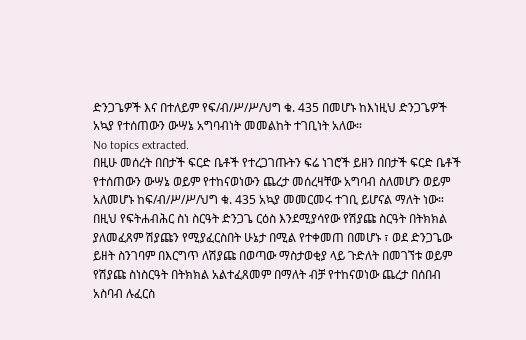ድንጋጌዎች እና በተለይም የፍ/ብ/ሥ/ሥ/ህግ ቁ. 435 በመሆኑ ከእነዚህ ድንጋጌዎች አኳያ የተሰጠውን ውሣኔ አግባብነት መመልከት ተገቢነት አለው።
No topics extracted.
በዚሁ መሰረት በበታች ፍርድ ቤቶች የተረጋገጡትን ፍሬ ነገሮች ይዘን በበታች ፍርድ ቤቶች የተሰጠውን ውሣኔ ወይም የተከናወነውን ጨረታ መሰረዛቸው አግባብ ስለመሆን ወይም አለመሆኑ ከፍ/ብ/ሥ/ሥ/ህግ ቁ. 435 አኳያ መመርመሩ ተገቢ ይሆናል ማለት ነው። በዚህ የፍትሐብሕር ስነ ስርዓት ድንጋጌ ርዕስ እንደሚያሳየው የሽያጩ ስርዓት በትክክል ያለመፈጸም ሽያጩን የሚያፈርስበት ሁኔታ በሚል የተቀመጠ በመሆኑ ፣ ወደ ድንጋጌው ይዘት ስንገባም በእርግጥ ለሽያጩ በወጣው ማስታወቂያ ላይ ጉድለት በመገኘቱ ወይም የሽያጩ ስነስርዓት በትክክል አልተፈጸመም በማለት ብቻ የተከናወነው ጨረታ በሰበብ አስባብ ሉፈርስ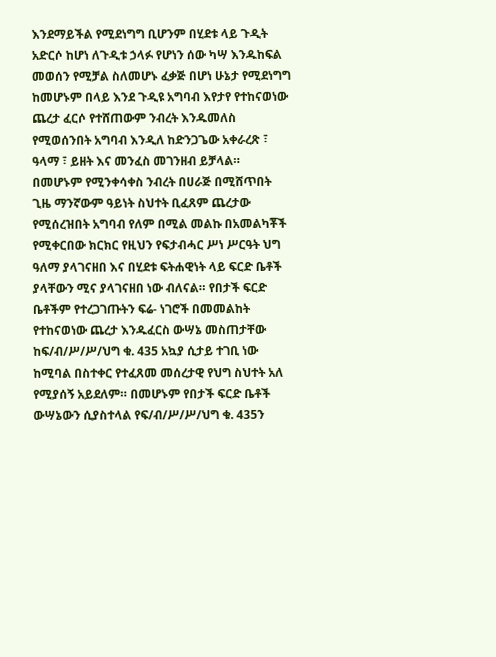እንደማይችል የሚደነግግ ቢሆንም በሂደቱ ላይ ጉዲት አድርሶ ከሆነ ለጉዲቱ ኃላፉ የሆነን ሰው ካሣ እንዱከፍል መወሰን የሚቻል ስለመሆኑ ፈቃጅ በሆነ ሁኔታ የሚደነግግ ከመሆኑም በላይ እንደ ጉዲዩ አግባብ እየታየ የተከናወነው ጨረታ ፈርሶ የተሸጠውም ንብረት እንዱመለስ የሚወሰንበት አግባብ እንዲለ ከድንጋጌው አቀራረጽ ፣ ዓላማ ፣ ይዘት እና መንፈስ መገንዘብ ይቻላል።
በመሆኑም የሚንቀሳቀስ ንብረት በሀራጅ በሚሸጥበት ጊዜ ማንኛውም ዓይነት ስህተት ቢፈጸም ጨረታው የሚሰረዝበት አግባብ የለም በሚል መልኩ በአመልካቾች የሚቀርበው ክርክር የዚህን የፍታብሓር ሥነ ሥርዓት ህግ ዓለማ ያላገናዘበ እና በሂደቱ ፍትሐዊነት ላይ ፍርድ ቤቶች ያላቸውን ሚና ያላገናዘበ ነው ብለናል። የበታች ፍርድ ቤቶችም የተረጋገጡትን ፍሬ- ነገሮች በመመልከት የተከናወነው ጨረታ እንዱፈርስ ውሣኔ መስጠታቸው ከፍ/ብ/ሥ/ሥ/ህግ ቁ. 435 አኳያ ሲታይ ተገቢ ነው ከሚባል በስተቀር የተፈጸመ መሰረታዊ የህግ ስህተት አለ የሚያሰኝ አይደለም። በመሆኑም የበታች ፍርድ ቤቶች ውሣኔውን ሲያስተላል የፍ/ብ/ሥ/ሥ/ህግ ቁ. 435ን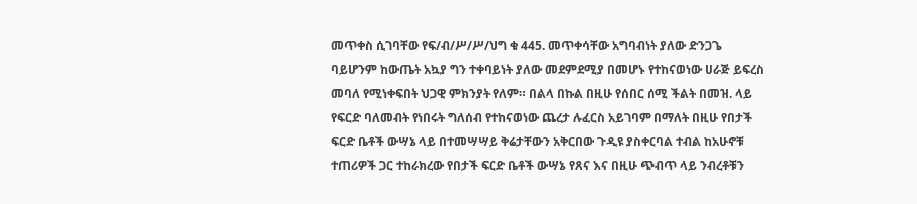መጥቀስ ሲገባቸው የፍ/ብ/ሥ/ሥ/ህግ ቁ 445. መጥቀሳቸው አግባብነት ያለው ድንጋጌ ባይሆንም ከውጤት አኳያ ግን ተቀባይነት ያለው መደምደሚያ በመሆኑ የተከናወነው ሀራጅ ይፍረስ መባለ የሚነቀፍበት ህጋዊ ምክንያት የለም። በልላ በኩል በዚሁ የሰበር ሰሚ ችልት በመዝ. ላይ የፍርድ ባለመብት የነበሩት ግለሰብ የተከናወነው ጨረታ ሉፈርስ አይገባም በማለት በዚሁ የበታች ፍርድ ቤቶች ውሣኔ ላይ በተመሣሣይ ቅሬታቸውን አቅርበው ጉዲዩ ያስቀርባል ተብል ከአሁኖቹ ተጠሪዎች ጋር ተከራክረው የበታች ፍርድ ቤቶች ውሣኔ የጸና እና በዚሁ ጭብጥ ላይ ንብረቶቹን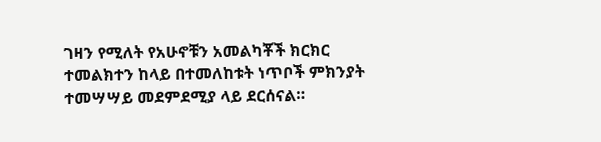ገዛን የሚለት የአሁኖቹን አመልካቾች ክርክር ተመልክተን ከላይ በተመለከቱት ነጥቦች ምክንያት ተመሣሣይ መደምደሚያ ላይ ደርሰናል።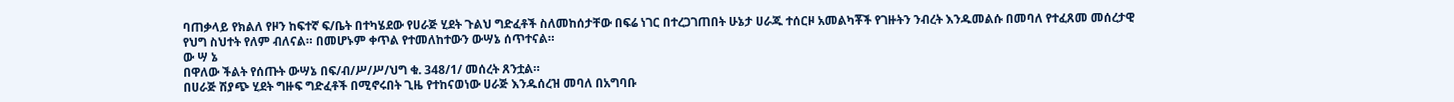ባጠቃላይ የክልለ የዞን ከፍተኛ ፍ/ቤት በተካሄደው የሀራጅ ሂደት ጉልህ ግድፈቶች ስለመከሰታቸው በፍሬ ነገር በተረጋገጠበት ሁኔታ ሀራጁ ተሰርዞ አመልካቾች የገዙትን ንብረት እንዱመልሱ በመባለ የተፈጸመ መሰረታዊ የህግ ስህተት የለም ብለናል። በመሆኑም ቀጥል የተመለከተውን ውሣኔ ሰጥተናል።
ው ሣ ኔ
በዋለው ችልት የሰጡት ውሣኔ በፍ/ብ/ሥ/ሥ/ህግ ቁ. 348/1/ መሰረት ጸንቷል።
በሀራጅ ሽያጭ ሂደት ግዙፍ ግድፈቶች በሚኖሩበት ጊዜ የተከናወነው ሀራጅ እንዱሰረዝ መባለ በአግባቡ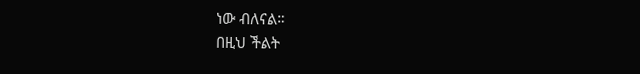ነው ብለናል።
በዚህ ችልት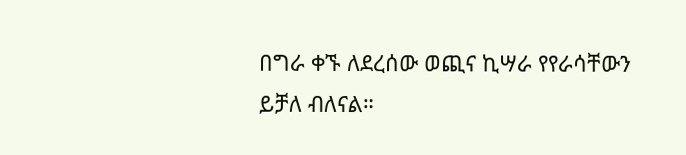በግራ ቀኙ ለደረሰው ወጪና ኪሣራ የየራሳቸውን ይቻለ ብለናል።